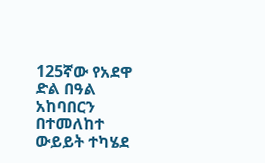125ኛው የአደዋ ድል በዓል አከባበርን በተመለከተ ውይይት ተካሄደ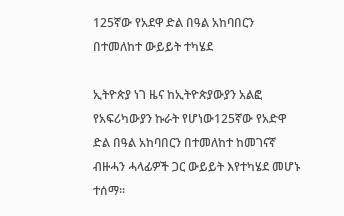125ኛው የአደዋ ድል በዓል አከባበርን በተመለከተ ውይይት ተካሄደ

ኢትዮጵያ ነገ ዜና ከኢትዮጵያውያን አልፎ የአፍሪካውያን ኩራት የሆነው125ኛው የአድዋ ድል በዓል አከባበርን በተመለከተ ከመገናኛ ብዙሓን ሓላፊዎች ጋር ውይይት እየተካሄደ መሆኑ ተሰማ።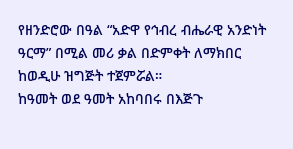የዘንድሮው በዓል “አድዋ የኅብረ ብሔራዊ አንድነት ዓርማ” በሚል መሪ ቃል በድምቀት ለማክበር ከወዲሁ ዝግጅት ተጀምሯል።
ከዓመት ወደ ዓመት አከባበሩ በእጅጉ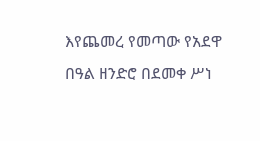እየጨመረ የመጣው የአደዋ በዓል ዘንድሮ በደመቀ ሥነ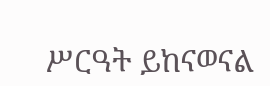ሥርዓት ይከናወናል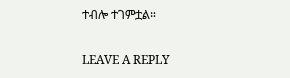ተብሎ ተገምቷል።

LEAVE A REPLY